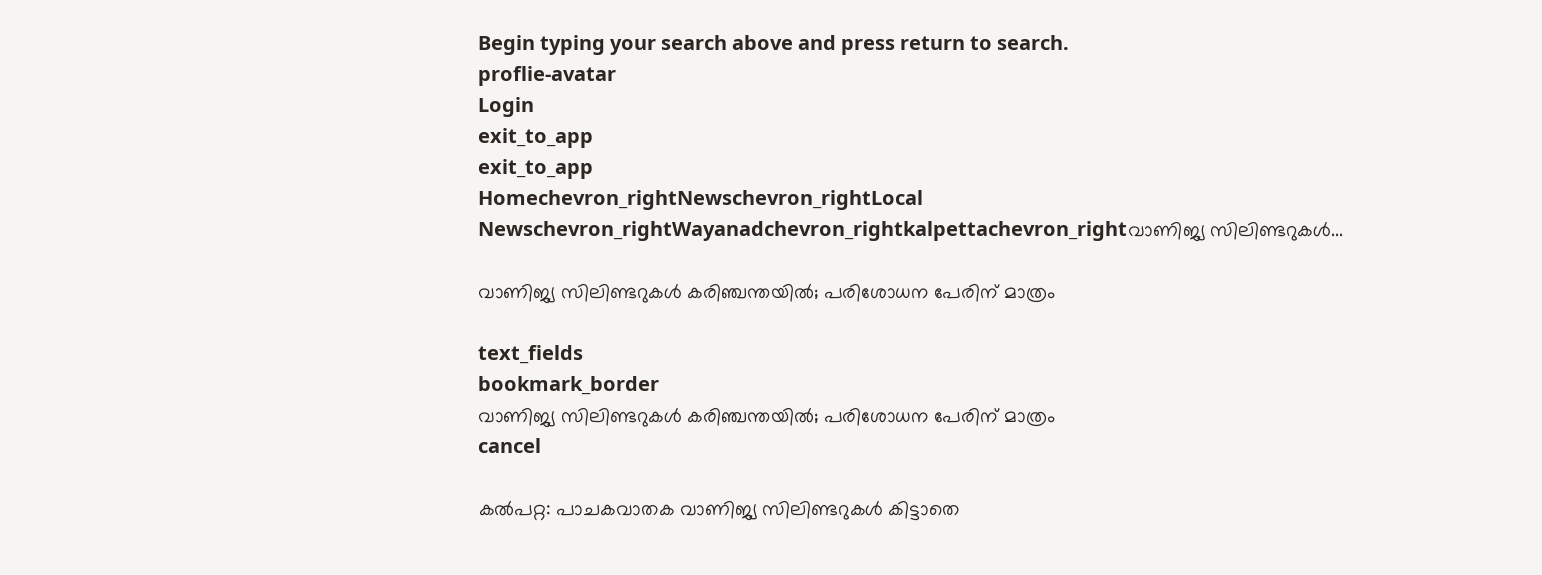Begin typing your search above and press return to search.
proflie-avatar
Login
exit_to_app
exit_to_app
Homechevron_rightNewschevron_rightLocal Newschevron_rightWayanadchevron_rightkalpettachevron_rightവാണിജ്യ സിലിണ്ടറുകൾ...

വാണിജ്യ സിലിണ്ടറുകൾ കരിഞ്ചന്തയിൽ; പരിശോധന പേരിന് മാത്രം

text_fields
bookmark_border
വാണിജ്യ സിലിണ്ടറുകൾ കരിഞ്ചന്തയിൽ; പരിശോധന പേരിന് മാത്രം
cancel

കൽപറ്റ: പാചകവാതക വാണിജ്യ സിലിണ്ടറുകൾ കിട്ടാതെ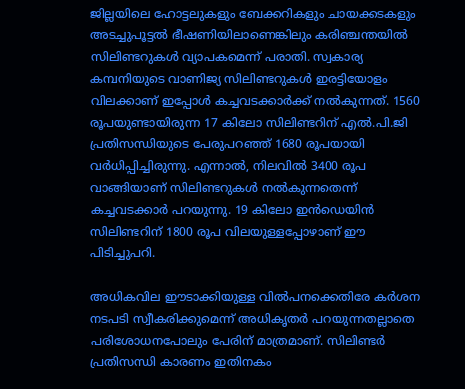ജില്ലയിലെ ഹോട്ടലുകളും ബേക്കറികളും ചായക്കടകളും അടച്ചുപൂട്ടൽ ഭീഷണിയിലാണെങ്കിലും കരിഞ്ചന്തയിൽ സിലിണ്ടറുകൾ വ്യാപകമെന്ന് പരാതി. സ്വകാര്യ കമ്പനിയുടെ വാണിജ്യ സിലിണ്ടറുകൾ ഇരട്ടിയോളം വിലക്കാണ് ഇപ്പോൾ കച്ചവടക്കാർക്ക് നൽകുന്നത്. 1560 രൂപയുണ്ടായിരുന്ന 17 കിലോ സിലിണ്ടറിന് എൽ.പി.ജി പ്രതിസന്ധിയുടെ പേരുപറഞ്ഞ് 1680 രൂപയായി വർധിപ്പിച്ചിരുന്നു. എന്നാൽ, നിലവിൽ 3400 രൂപ വാങ്ങിയാണ് സിലിണ്ടറുകൾ നൽകുന്നതെന്ന് കച്ചവടക്കാർ പറയുന്നു. 19 കിലോ ഇൻഡെയിൻ സിലിണ്ടറിന് 1800 രൂപ വിലയുള്ളപ്പോഴാണ് ഈ പിടിച്ചുപറി.

അധികവില ഈടാക്കിയുള്ള വിൽപനക്കെതിരേ കർശന നടപടി സ്വീകരിക്കുമെന്ന് അധികൃതർ പറയുന്നതല്ലാതെ പരിശോധനപോലും പേരിന് മാത്രമാണ്. സിലിണ്ടർ പ്രതിസന്ധി കാരണം ഇതിനകം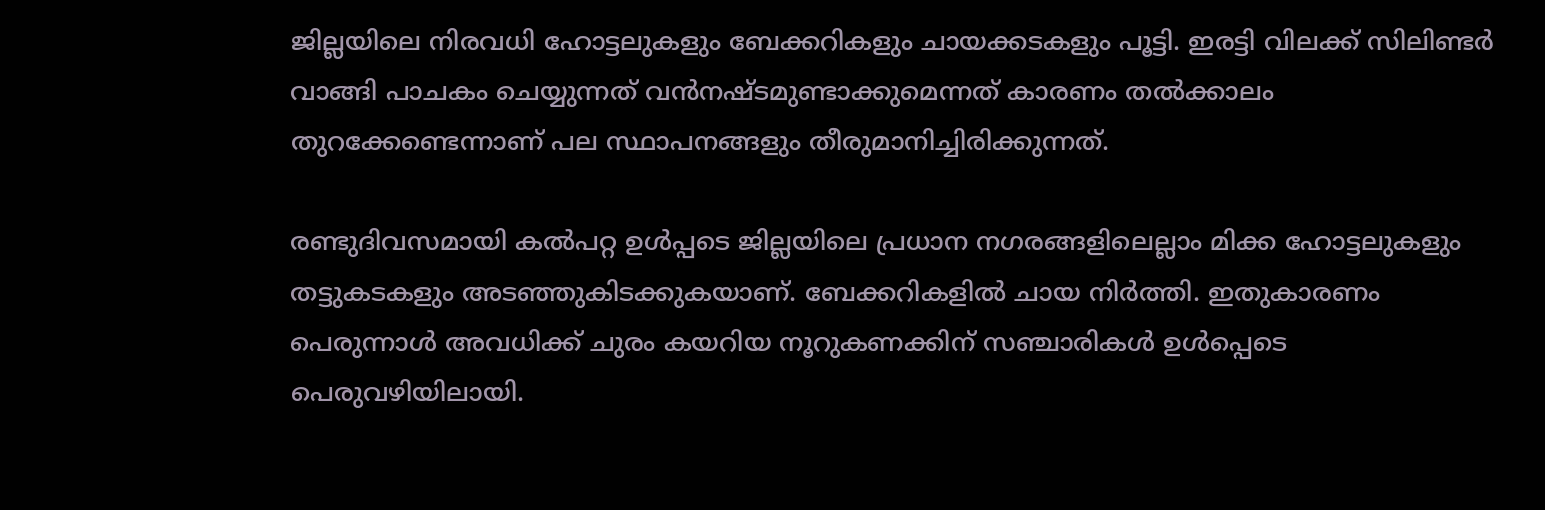ജില്ലയിലെ നിരവധി ഹോട്ടലുകളും ബേക്കറികളും ചായക്കടകളും പൂട്ടി. ഇരട്ടി വിലക്ക് സിലിണ്ടർ വാങ്ങി പാചകം ചെയ്യുന്നത് വൻനഷ്ടമുണ്ടാക്കുമെന്നത് കാരണം തൽക്കാലം തുറക്കേണ്ടെന്നാണ് പല സ്ഥാപനങ്ങളും തീരുമാനിച്ചിരിക്കുന്നത്.

രണ്ടുദിവസമായി കൽപറ്റ ഉൾപ്പടെ ജില്ലയിലെ പ്രധാന നഗരങ്ങളിലെല്ലാം മിക്ക ഹോട്ടലുകളും തട്ടുകടകളും അടഞ്ഞുകിടക്കുകയാണ്. ബേക്കറികളിൽ ചായ നിർത്തി. ഇതുകാരണം പെരുന്നാൾ അവധിക്ക് ചുരം കയറിയ നൂറുകണക്കിന് സഞ്ചാരികൾ ഉൾപ്പെടെ പെരുവഴിയിലായി.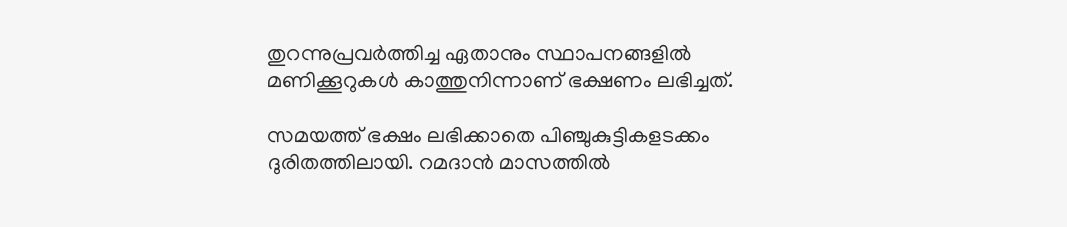തുറന്നുപ്രവർത്തിച്ച ഏതാനും സ്ഥാപനങ്ങളിൽ മണിക്കൂറുകൾ കാത്തുനിന്നാണ് ഭക്ഷണം ലഭിച്ചത്.

സമയത്ത് ഭക്ഷം ലഭിക്കാതെ പിഞ്ചുകുട്ടികളടക്കം ദുരിതത്തിലായി. റമദാൻ മാസത്തിൽ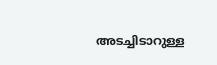അടച്ചിടാറുള്ള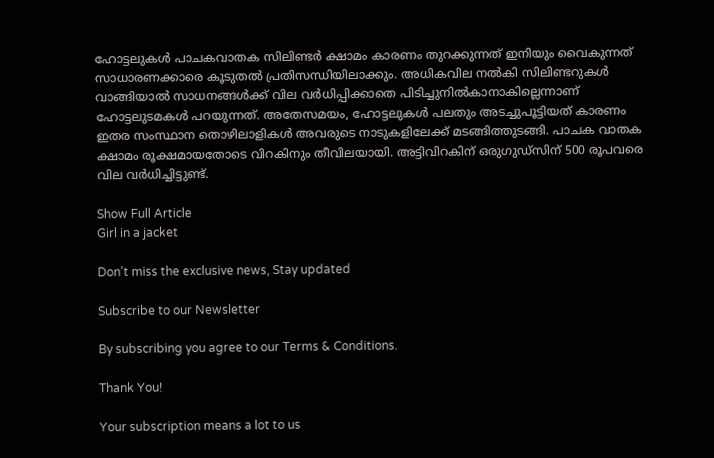ഹോട്ടലുകൾ പാചകവാതക സിലിണ്ടർ ക്ഷാമം കാരണം തുറക്കുന്നത് ഇനിയും വൈകുന്നത് സാധാരണക്കാരെ കൂടുതൽ പ്രതിസന്ധിയിലാക്കും. അധികവില നൽകി സിലിണ്ടറുകൾ വാങ്ങിയാൽ സാധനങ്ങൾക്ക് വില വർധിപ്പിക്കാതെ പിടിച്ചുനിൽകാനാകില്ലെന്നാണ് ഹോട്ടലുടമകൾ പറയുന്നത്. അതേസമയം, ഹോട്ടലുകൾ പലതും അടച്ചുപൂട്ടിയത് കാരണം ഇതര സംസ്ഥാന തൊഴിലാളികൾ അവരുടെ നാടുകളിലേക്ക് മടങ്ങിത്തുടങ്ങി. പാചക വാതക ക്ഷാമം രൂക്ഷമായതോടെ വിറകിനും തീവിലയായി. അട്ടിവിറകിന് ഒരുഗുഡ്സിന് 500 രൂപവരെ വില വർധിച്ചിട്ടുണ്ട്.

Show Full Article
Girl in a jacket

Don't miss the exclusive news, Stay updated

Subscribe to our Newsletter

By subscribing you agree to our Terms & Conditions.

Thank You!

Your subscription means a lot to us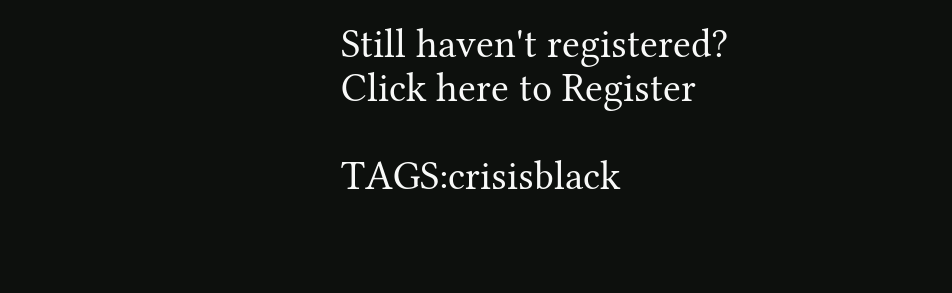Still haven't registered? Click here to Register

TAGS:crisisblack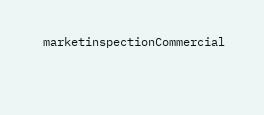marketinspectionCommercial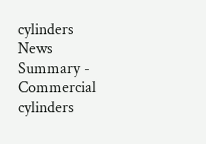cylinders
News Summary - Commercial cylinders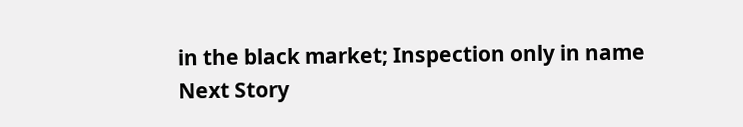in the black market; Inspection only in name
Next Story